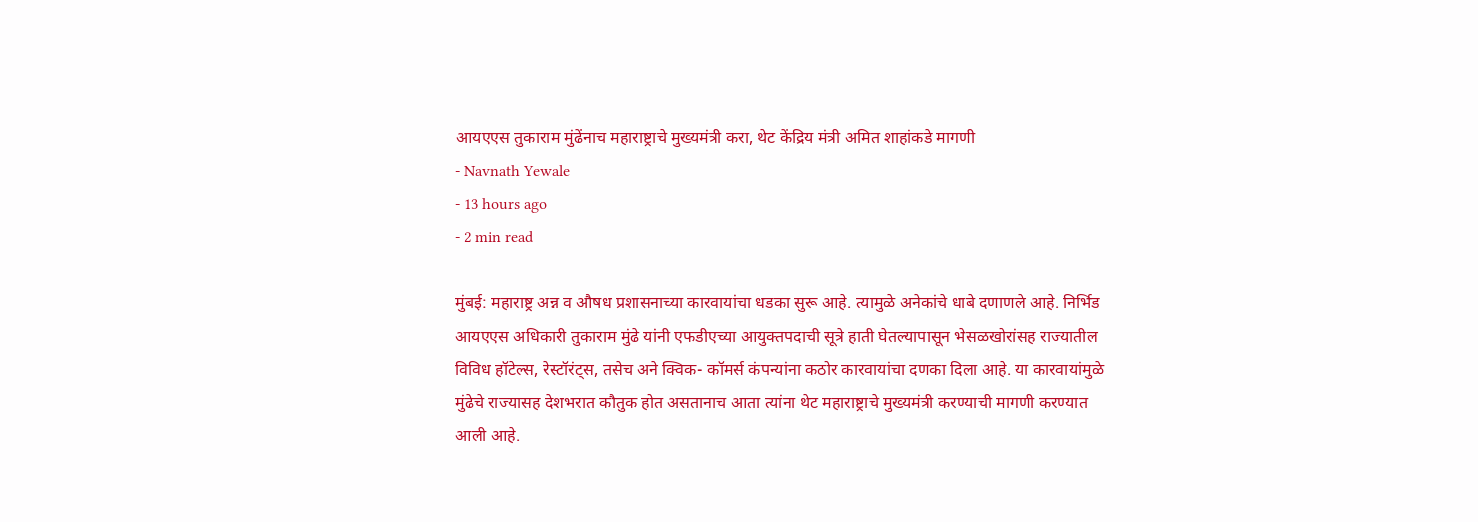आयएएस तुकाराम मुंढेंनाच महाराष्ट्राचे मुख्यमंत्री करा, थेट केंद्रिय मंत्री अमित शाहांकडे मागणी
- Navnath Yewale
- 13 hours ago
- 2 min read

मुंबई: महाराष्ट्र अन्न व औषध प्रशासनाच्या कारवायांचा धडका सुरू आहे. त्यामुळे अनेकांचे धाबे दणाणले आहे. निर्भिड आयएएस अधिकारी तुकाराम मुंढे यांनी एफडीएच्या आयुक्तपदाची सूत्रे हाती घेतल्यापासून भेसळखोरांसह राज्यातील विविध हॉटेल्स, रेस्टॉरंट्स, तसेच अने क्विक- कॉमर्स कंपन्यांना कठोर कारवायांचा दणका दिला आहे. या कारवायांमुळे मुंढेचे राज्यासह देशभरात कौतुक होत असतानाच आता त्यांना थेट महाराष्ट्राचे मुख्यमंत्री करण्याची मागणी करण्यात आली आहे.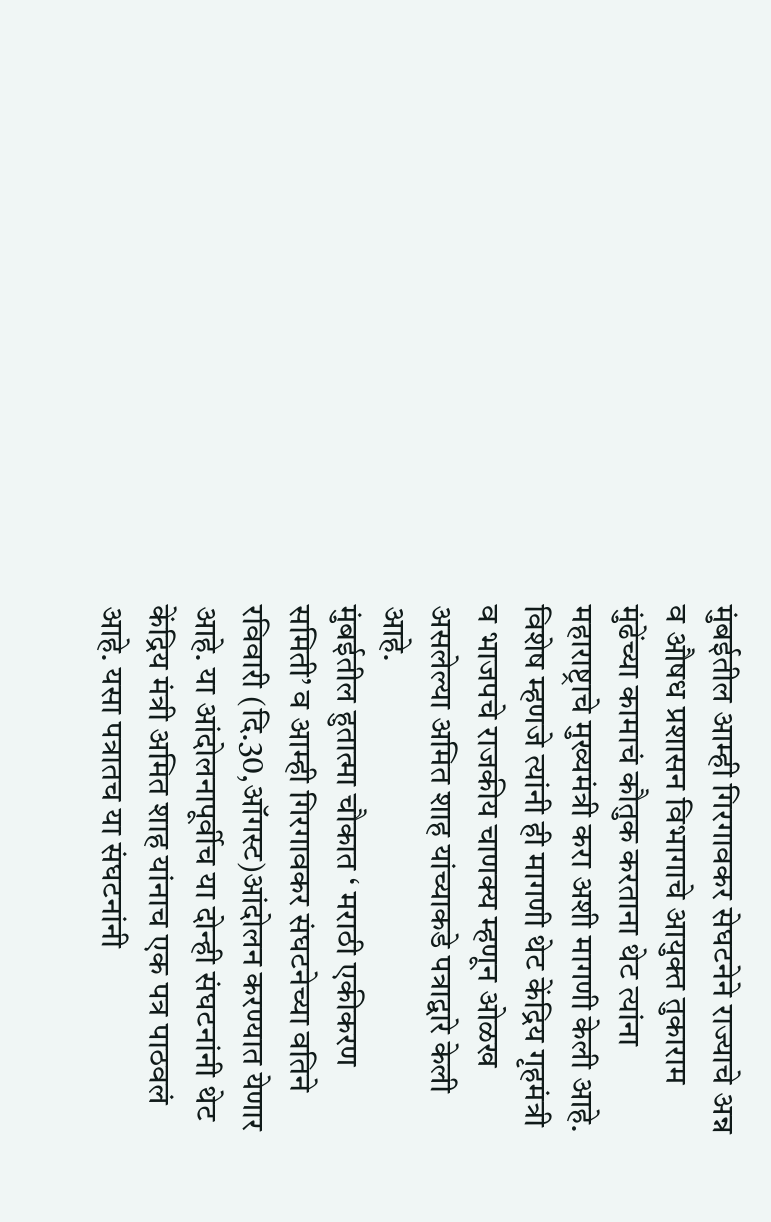मुंबईतील आम्ही गिरगावकर सेघटनेने राज्याचे अन्न व औषध प्रशासन विभागाचे आयुक्त तुकाराम मुंढेंच्या कामाचं कौतुक करताना थेट त्यांना महाराष्ट्राचे मुख्यमंत्री करा अशी मागणी केली आहे. विशेष म्हणजे त्यांनी ही मागणी थेट केंद्रिय गृहमंत्री व भाजपचे राजकीय चाणक्य म्हणून ओळख असलेल्या अमित शाह यांच्याकडे पत्राद्वारे केली आहे.
मुंबईतील हुतात्मा चौकात ‘ मराठी एकीकरण समिती’ व आम्ही गिरगावकर संघटनेच्या वतिने रविवारी (दि.30,ऑगस्ट)आंदोलन करण्यात येणार आहे. या आंदोलनापूर्वीच या दोन्ही संघटनांनी थेट केंद्रिय मंत्री अमित शाह यांनाच एक पत्र पाठवलं आहे. यसा पत्रातच या संघटनांनी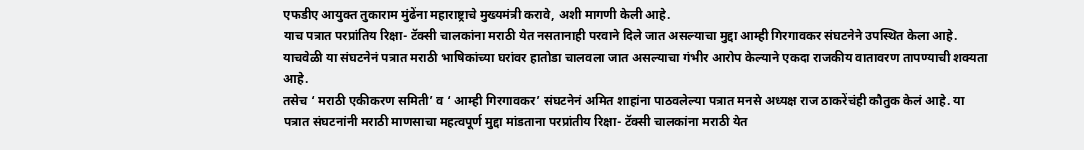एफडीए आयुक्त तुकाराम मुंढेंना महाराष्ट्राचे मुख्यमंत्री करावे, अशी मागणी केली आहे.
याच पत्रात परप्रांतिय रिक्षा- टॅक्सी चालकांना मराठी येत नसतानाही परवाने दिले जात असल्याचा मुद्दा आम्ही गिरगावकर संघटनेने उपस्थित केला आहे. याचवेळी या संघटनेनं पत्रात मराठी भाषिकांच्या घरांवर हातोडा चालवला जात असल्याचा गंभीर आरोप केल्याने एकदा राजकीय वातावरण तापण्याची शक्यता आहे.
तसेच ‘ मराठी एकीकरण समिती’ व ‘ आम्ही गिरगावकर’ संघटनेनं अमित शाहांना पाठवलेल्या पत्रात मनसे अध्यक्ष राज ठाकरेंचंही कौतुक केलं आहे. या पत्रात संघटनांनी मराठी माणसाचा महत्वपूर्ण मुद्दा मांडताना परप्रांतीय रिक्षा- टॅक्सी चालकांना मराठी येत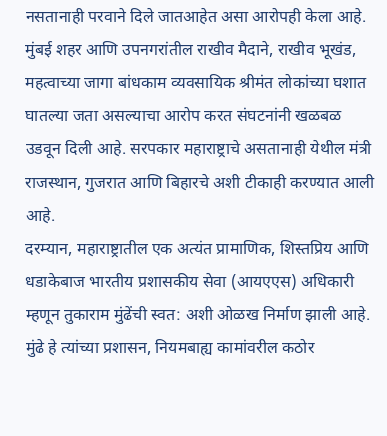नसतानाही परवाने दिले जातआहेत असा आरोपही केला आहे.
मुंबई शहर आणि उपनगरांतील राखीव मैदाने, राखीव भूखंड, महत्वाच्या जागा बांधकाम व्यवसायिक श्रीमंत लोकांच्या घशात घातल्या जता असल्याचा आरोप करत संघटनांनी खळबळ उडवून दिली आहे. सरपकार महाराष्ट्राचे असतानाही येथील मंत्री राजस्थान, गुजरात आणि बिहारचे अशी टीकाही करण्यात आली आहे.
दरम्यान, महाराष्ट्रातील एक अत्यंत प्रामाणिक, शिस्तप्रिय आणि धडाकेबाज भारतीय प्रशासकीय सेवा (आयएएस) अधिकारी म्हणून तुकाराम मुंढेंची स्वत: अशी ओळख निर्माण झाली आहे. मुंढे हे त्यांच्या प्रशासन, नियमबाह्य कामांवरील कठोर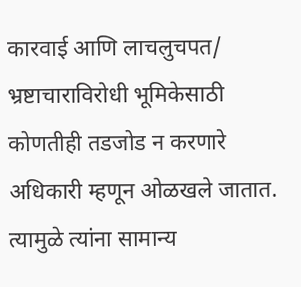कारवाई आणि लाचलुचपत/ भ्रष्टाचाराविरोधी भूमिकेसाठी कोणतीही तडजोड न करणारे अधिकारी म्हणून ओळखले जातात. त्यामुळे त्यांना सामान्य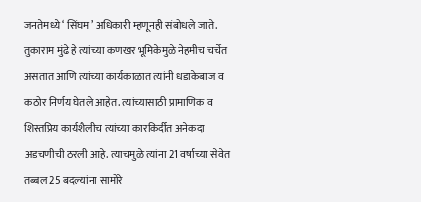जनतेमध्ये ‘ सिंघम’ अधिकारी म्हणूनही संबोधले जाते.
तुकाराम मुंढे हे त्यांच्या कणखर भूमिकेमुळे नेहमीच चर्चेत असतात आणि त्यांच्या कार्यकाळात त्यांनी धडाकेबाज व कठोर निर्णय घेतले आहेत. त्यांच्यासाठी प्रामाणिक व शिस्तप्रिय कार्यशैलीच त्यांच्या कारकिर्दीत अनेकदा अडचणीची ठरली आहे. त्याचमुळे त्यांना 21 वर्षाच्या सेवेत तब्बल 25 बदल्यांना सामोरे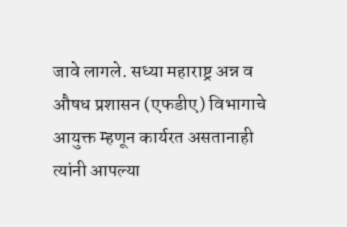जावे लागले. सध्या महाराष्ट्र अन्न व औषध प्रशासन (एफडीए) विभागाचे आयुक्त म्हणून कार्यरत असतानाही त्यांनी आपल्या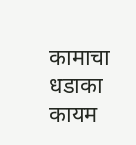कामाचा धडाका कायम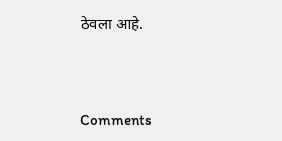ठेवला आहे.



Comments